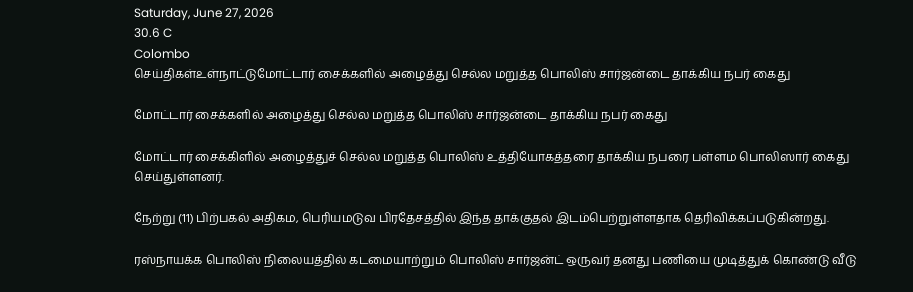Saturday, June 27, 2026
30.6 C
Colombo
செய்திகள்உள்நாட்டுமோட்டார் சைக்களில் அழைத்து செல்ல மறுத்த பொலிஸ் சார்ஜன்டை தாக்கிய நபர் கைது

மோட்டார் சைக்களில் அழைத்து செல்ல மறுத்த பொலிஸ் சார்ஜன்டை தாக்கிய நபர் கைது

மோட்டார் சைக்கிளில் அழைத்துச் செல்ல மறுத்த பொலிஸ் உத்தியோகத்தரை தாக்கிய நபரை பள்ளம பொலிஸார் கைது செய்துள்ளனர்.

நேற்று (11) பிற்பகல் அதிகம, பெரியமடுவ பிரதேசத்தில் இந்த தாக்குதல் இடம்பெற்றுள்ளதாக தெரிவிக்கப்படுகின்றது.

ரஸ்நாயக்க பொலிஸ் நிலையத்தில் கடமையாற்றும் பொலிஸ் சார்ஜன்ட் ஒருவர் தனது பணியை முடித்துக் கொண்டு வீடு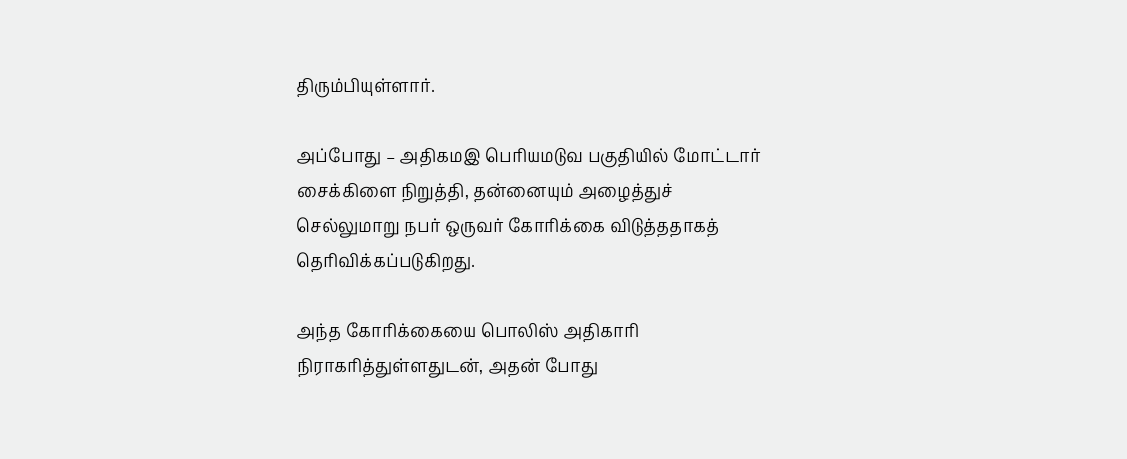திரும்பியுள்ளார்.

அப்போது – அதிகமஇ பெரியமடுவ பகுதியில் மோட்டார் சைக்கிளை நிறுத்தி, தன்னையும் அழைத்துச் செல்லுமாறு நபர் ஒருவர் கோரிக்கை விடுத்ததாகத் தெரிவிக்கப்படுகிறது.

அந்த கோரிக்கையை பொலிஸ் அதிகாரி நிராகரித்துள்ளதுடன், அதன் போது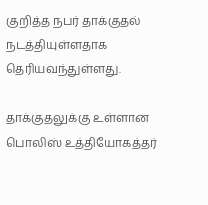குறித்த நபர் தாக்குதல் நடத்தியுள்ளதாக தெரியவந்துள்ளது.

தாக்குதலுக்கு உள்ளான பொலிஸ் உத்தியோகத்தர்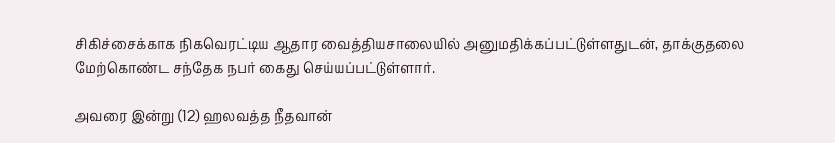சிகிச்சைக்காக நிகவெரட்டிய ஆதார வைத்தியசாலையில் அனுமதிக்கப்பட்டுள்ளதுடன், தாக்குதலை மேற்கொண்ட சந்தேக நபர் கைது செய்யப்பட்டுள்ளார்.

அவரை இன்று (12) ஹலவத்த நீதவான்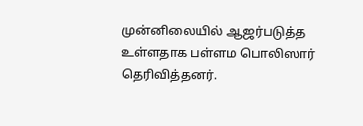முன்னிலையில் ஆஜர்படுத்த உள்ளதாக பள்ளம பொலிஸார் தெரிவித்தனர்.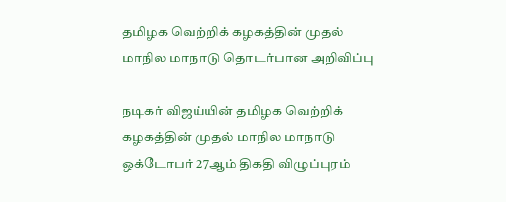தமிழக வெற்றிக் கழகத்தின் முதல் மாநில மாநாடு தொடர்பான அறிவிப்பு

நடிகர் விஜய்யின் தமிழக வெற்றிக் கழகத்தின் முதல் மாநில மாநாடு ஒக்டோபர் 27ஆம் திகதி விழுப்புரம்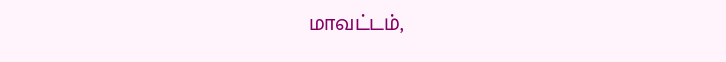மாவட்டம்,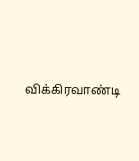விக்கிரவாண்டி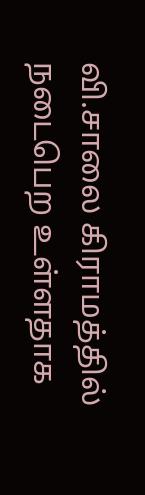வி.சாலை கிராமத்தில் நடைபெற உள்ளதாக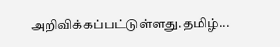அறிவிக்கப்பட்டுள்ளது.தமிழ்...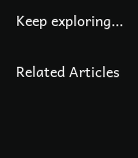Keep exploring...

Related Articles